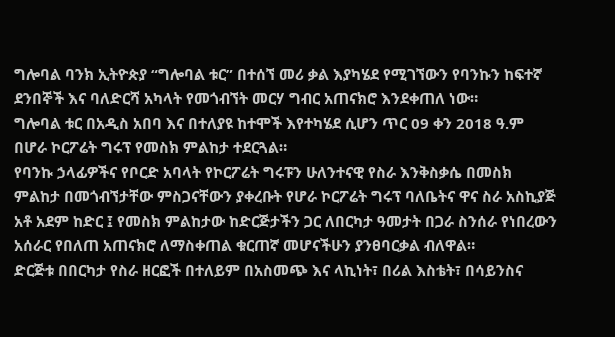ግሎባል ባንክ ኢትዮጵያ “ግሎባል ቱር” በተሰኘ መሪ ቃል እያካሄደ የሚገኘውን የባንኩን ከፍተኛ ደንበኞች እና ባለድርሻ አካላት የመጎብኘት መርሃ ግብር አጠናክሮ እንደቀጠለ ነው።
ግሎባል ቱር በአዲስ አበባ እና በተለያዩ ከተሞች እየተካሄደ ሲሆን ጥር 09 ቀን 2018 ዓ.ም በሆራ ኮርፖሬት ግሩፕ የመስክ ምልከታ ተደርጓል።
የባንኩ ኃላፊዎችና የቦርድ አባላት የኮርፖሬት ግሩፑን ሁለንተናዊ የስራ እንቅስቃሴ በመስክ ምልከታ በመጎብኘታቸው ምስጋናቸውን ያቀረቡት የሆራ ኮርፖሬት ግሩፕ ባለቤትና ዋና ስራ አስኪያጅ አቶ አደም ከድር ፤ የመስክ ምልከታው ከድርጅታችን ጋር ለበርካታ ዓመታት በጋራ ስንሰራ የነበረውን አሰራር የበለጠ አጠናክሮ ለማስቀጠል ቁርጠኛ መሆናችሁን ያንፀባርቃል ብለዋል።
ድርጅቱ በበርካታ የስራ ዘርፎች በተለይም በአስመጭ እና ላኪነት፣ በሪል እስቴት፣ በሳይንስና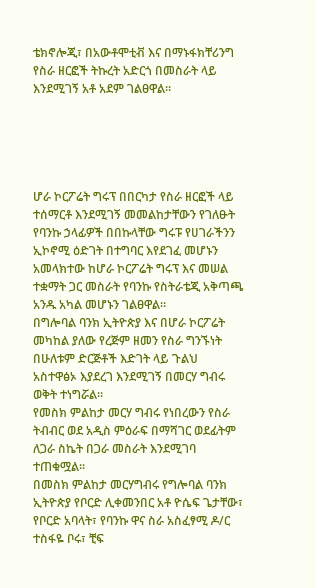ቴክኖሎጂ፣ በአውቶሞቲቭ እና በማኑፋክቸሪንግ የስራ ዘርፎች ትኩረት አድርጎ በመስራት ላይ እንደሚገኝ አቶ አደም ገልፀዋል።





ሆራ ኮርፖሬት ግሩፕ በበርካታ የስራ ዘርፎች ላይ ተሰማርቶ እንደሚገኝ መመልከታቸውን የገለፁት የባንኩ ኃላፊዎች በበኩላቸው ግሩፑ የሀገራችንን ኢኮኖሚ ዕድገት በተግባር እየደገፈ መሆኑን አመላክተው ከሆራ ኮርፖሬት ግሩፕ እና መሠል ተቋማት ጋር መስራት የባንኩ የስትራቴጂ አቅጣጫ አንዱ አካል መሆኑን ገልፀዋል።
በግሎባል ባንክ ኢትዮጵያ እና በሆራ ኮርፖሬት መካከል ያለው የረጅም ዘመን የስራ ግንኙነት በሁለቱም ድርጅቶች እድገት ላይ ጉልህ አስተዋፅኦ እያደረገ እንደሚገኝ በመርሃ ግብሩ ወቅት ተነግሯል።
የመስክ ምልከታ መርሃ ግብሩ የነበረውን የስራ ትብብር ወደ አዲስ ምዕራፍ በማሻገር ወደፊትም ለጋራ ስኬት በጋራ መስራት እንደሚገባ ተጠቁሟል።
በመስክ ምልከታ መርሃግብሩ የግሎባል ባንክ ኢትዮጵያ የቦርድ ሊቀመንበር አቶ ዮሴፍ ጌታቸው፣ የቦርድ አባላት፣ የባንኩ ዋና ስራ አስፈፃሚ ዶ/ር ተስፋዬ ቦሩ፣ ቺፍ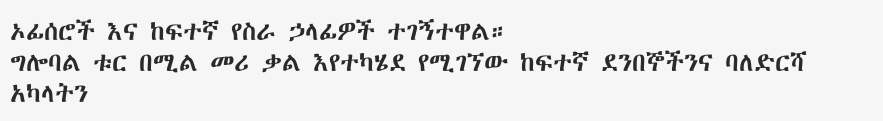ኦፊሰሮች እና ከፍተኛ የስራ ኃላፊዎች ተገኝተዋል።
ግሎባል ቱር በሚል መሪ ቃል እየተካሄደ የሚገኘው ከፍተኛ ደንበኞችንና ባለድርሻ አካላትን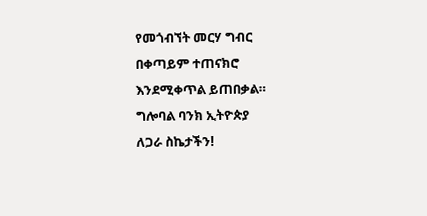የመጎብኘት መርሃ ግብር በቀጣይም ተጠናክሮ እንደሚቀጥል ይጠበቃል።
ግሎባል ባንክ ኢትዮጵያ
ለጋራ ስኬታችን!